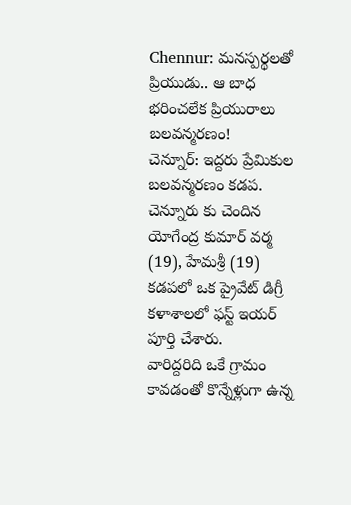Chennur: మనస్పర్థలతో ప్రియుడు.. ఆ బాధ భరించలేక ప్రియురాలు బలవన్మరణం!
చెన్నూర్: ఇద్దరు ప్రేమికుల బలవన్మరణం కడప. చెన్నూరు కు చెందిన యోగేంద్ర కుమార్ వర్మ (19), హేమశ్రీ (19) కడపలో ఒక ప్రైవేట్ డిగ్రీ కళాశాలలో ఫస్ట్ ఇయర్ పూర్తి చేశారు.
వారిద్దరిది ఒకే గ్రామం కావడంతో కొన్నేళ్లుగా ఉన్న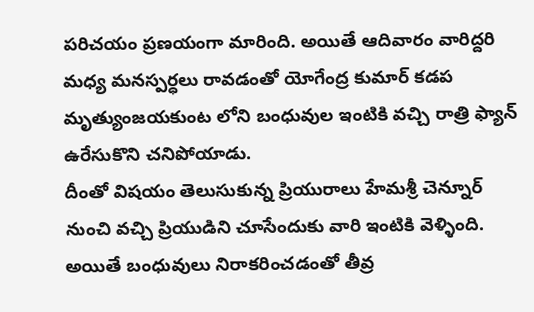పరిచయం ప్రణయంగా మారింది. అయితే ఆదివారం వారిద్దరి మధ్య మనస్పర్ధలు రావడంతో యోగేంద్ర కుమార్ కడప మృత్యుంజయకుంట లోని బంధువుల ఇంటికి వచ్చి రాత్రి ఫ్యాన్ ఉరేసుకొని చనిపోయాడు.
దీంతో విషయం తెలుసుకున్న ప్రియురాలు హేమశ్రీ చెన్నూర్ నుంచి వచ్చి ప్రియుడిని చూసేందుకు వారి ఇంటికి వెళ్ళింది. అయితే బంధువులు నిరాకరించడంతో తీవ్ర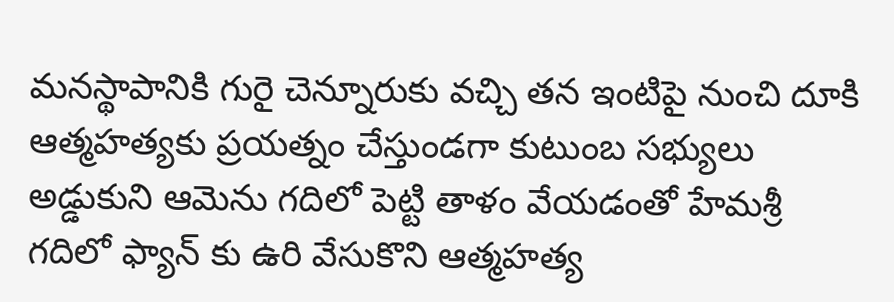మనస్థాపానికి గురై చెన్నూరుకు వచ్చి తన ఇంటిపై నుంచి దూకి ఆత్మహత్యకు ప్రయత్నం చేస్తుండగా కుటుంబ సభ్యులు అడ్డుకుని ఆమెను గదిలో పెట్టి తాళం వేయడంతో హేమశ్రీ గదిలో ఫ్యాన్ కు ఉరి వేసుకొని ఆత్మహత్య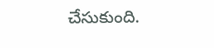చేసుకుంది.